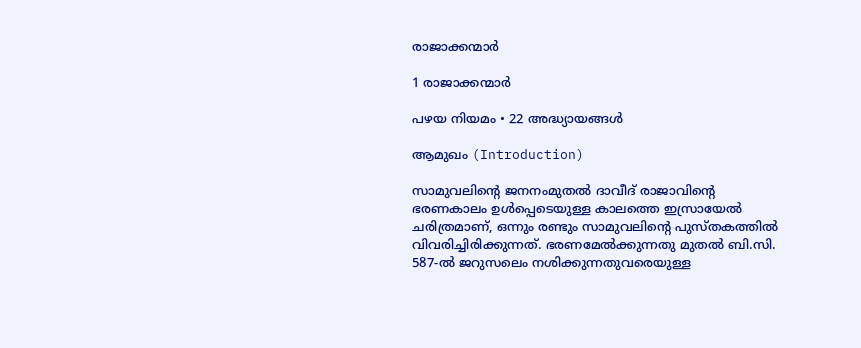രാജാക്കന്മാർ

1 രാജാക്കന്മാര്‍

പഴയ നിയമം • 22 അദ്ധ്യായങ്ങൾ

ആമുഖം (Introduction)

സാമുവലിന്റെ ജനനംമുതല്‍ ദാവീദ്‌ രാജാവിന്റെ ഭരണകാലം ഉള്‍പ്പെടെയുള്ള കാലത്തെ ഇസ്രായേല്‍ ചരിത്രമാണ്, ഒന്നും രണ്ടും സാമുവലിന്റെ പുസ്തകത്തില്‍ വിവരിച്ചിരിക്കുന്നത്. ഭരണമേല്‍ക്കുന്നതു മുതല്‍ ബി.സി. 587-ല്‍ ജറുസലെം നശിക്കുന്നതുവരെയുള്ള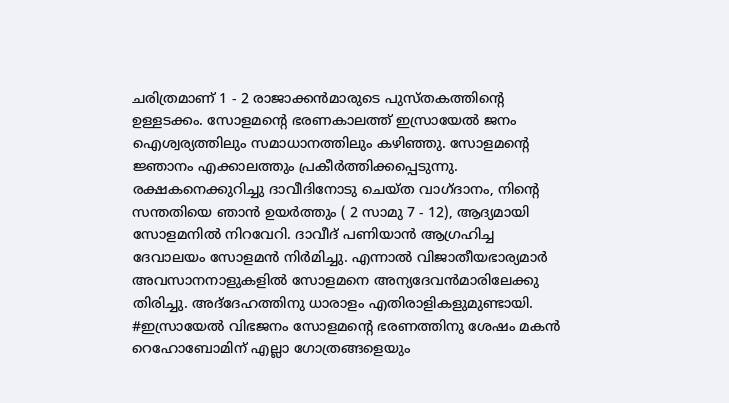ചരിത്രമാണ് 1 - 2 രാജാക്കന്‍മാരുടെ പുസ്തകത്തിന്റെ ഉള്ളടക്കം. സോളമന്റെ ഭരണകാലത്ത് ഇസ്രായേല്‍ ജനം ഐശ്വര്യത്തിലും സമാധാനത്തിലും കഴിഞ്ഞു. സോളമന്റെ ജ്ഞാനം എക്കാലത്തും പ്രകീര്‍ത്തിക്കപ്പെടുന്നു. രക്ഷകനെക്കുറിച്ചു ദാവീദിനോടു ചെയ്ത വാഗ്ദാനം, നിന്റെ സന്തതിയെ ഞാന്‍ ഉയര്‍ത്തും ( 2 സാമു 7 - 12), ആദ്യമായി സോളമനില്‍ നിറവേറി. ദാവീദ് പണിയാന്‍ ആഗ്രഹിച്ച ദേവാലയം സോളമന്‍ നിര്‍മിച്ചു. എന്നാല്‍ വിജാതീയഭാര്യമാര്‍ അവസാനനാളുകളില്‍ സോളമനെ അന്യദേവന്‍മാരിലേക്കു തിരിച്ചു. അദ്‌ദേഹത്തിനു ധാരാളം എതിരാളികളുമുണ്ടായി. #ഇസ്രായേല്‍ വിഭജനം സോളമന്റെ ഭരണത്തിനു ശേഷം മകന്‍ റെഹോബോമിന് എല്ലാ ഗോത്രങ്ങളെയും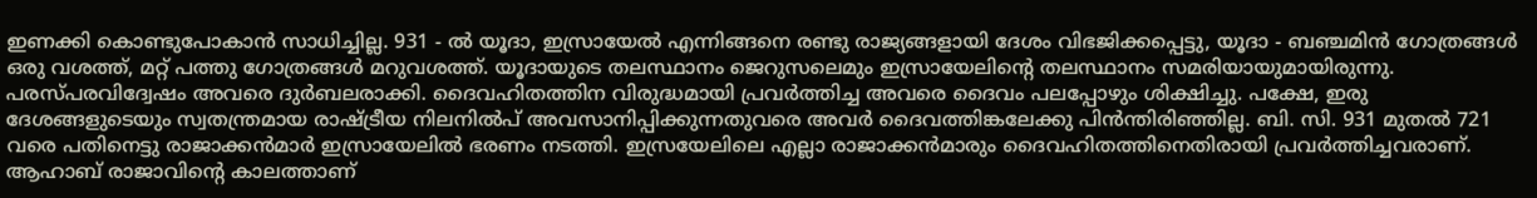ഇണക്കി കൊണ്ടുപോകാന്‍ സാധിച്ചില്ല. 931 - ല്‍ യൂദാ, ഇസ്രായേല്‍ എന്നിങ്ങനെ രണ്ടു രാജ്യങ്ങളായി ദേശം വിഭജിക്കപ്പെട്ടു, യൂദാ - ബഞ്ചമിന്‍ ഗോത്രങ്ങള്‍ ഒരു വശത്ത്, മറ്റ് പത്തു ഗോത്രങ്ങള്‍ മറുവശത്ത്. യൂദായുടെ തലസ്ഥാനം ജെറുസലെമും ഇസ്രായേലിന്റെ തലസ്ഥാനം സമരിയായുമായിരുന്നു. പരസ്പരവിദ്വേഷം അവരെ ദുര്‍ബലരാക്കി. ദൈവഹിതത്തിന വിരുദ്ധമായി പ്രവര്‍ത്തിച്ച അവരെ ദൈവം പലപ്പോഴും ശിക്ഷിച്ചു. പക്ഷേ, ഇരു ദേശങ്ങളുടെയും സ്വതന്ത്രമായ രാഷ്ട്രീയ നിലനില്‍പ് അവസാനിപ്പിക്കുന്നതുവരെ അവര്‍ ദൈവത്തിങ്കലേക്കു പിന്‍ന്തിരിഞ്ഞില്ല. ബി. സി. 931 മുതല്‍ 721 വരെ പതിനെട്ടു രാജാക്കന്‍മാര്‍ ഇസ്രായേലില്‍ ഭരണം നടത്തി. ഇസ്രയേലിലെ എല്ലാ രാജാക്കന്‍മാരും ദൈവഹിതത്തിനെതിരായി പ്രവര്‍ത്തിച്ചവരാണ്. ആഹാബ് രാജാവിന്റെ കാലത്താണ്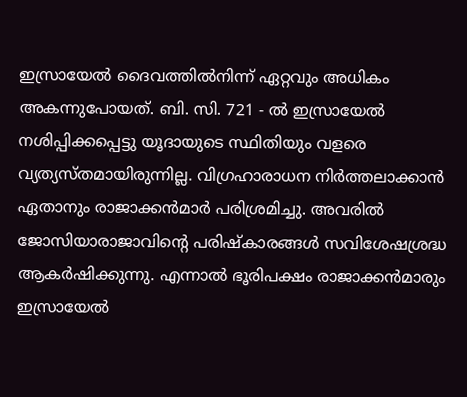ഇസ്രായേല്‍ ദൈവത്തില്‍നിന്ന് ഏറ്റവും അധികം അകന്നുപോയത്. ബി. സി. 721 - ല്‍ ഇസ്രായേല്‍ നശിപ്പിക്കപ്പെട്ടു യൂദായുടെ സ്ഥിതിയും വളരെ വ്യത്യസ്തമായിരുന്നില്ല. വിഗ്രഹാരാധന നിര്‍ത്തലാക്കാന്‍ ഏതാനും രാജാക്കന്‍മാര്‍ പരിശ്രമിച്ചു. അവരില്‍ ജോസിയാരാജാവിന്റെ പരിഷ്‌കാരങ്ങള്‍ സവിശേഷശ്രദ്ധ ആകര്‍ഷിക്കുന്നു. എന്നാല്‍ ഭൂരിപക്ഷം രാജാക്കന്‍മാരും ഇസ്രായേല്‍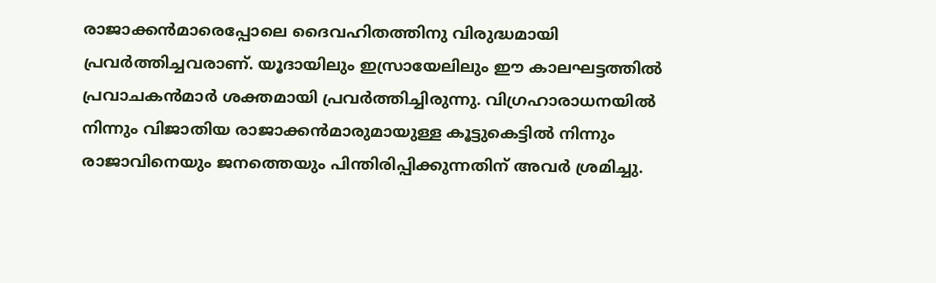രാജാക്കന്‍മാരെപ്പോലെ ദൈവഹിതത്തിനു വിരുദ്ധമായി പ്രവര്‍ത്തിച്ചവരാണ്. യൂദായിലും ഇസ്രായേലിലും ഈ കാലഘട്ടത്തില്‍ പ്രവാചകന്‍മാര്‍ ശക്തമായി പ്രവര്‍ത്തിച്ചിരുന്നു. വിഗ്രഹാരാധനയില്‍ നിന്നും വിജാതിയ രാജാക്കന്‍മാരുമായുള്ള കൂട്ടുകെട്ടില്‍ നിന്നും രാജാവിനെയും ജനത്തെയും പിന്തിരിപ്പിക്കുന്നതിന് അവര്‍ ശ്രമിച്ചു.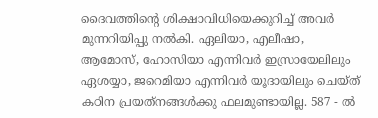ദൈവത്തിന്റെ ശിക്ഷാവിധിയെക്കുറിച്ച് അവര്‍ മുന്നറിയിപ്പു നല്‍കി. ഏലിയാ, എലീഷാ, ആമോസ്, ഹോസിയാ എന്നിവര്‍ ഇസ്രായേലിലും ഏശയ്യാ, ജറെമിയാ എന്നിവര്‍ യൂദായിലും ചെയ്ത് കഠിന പ്രയത്‌നങ്ങള്‍ക്കു ഫലമുണ്ടായില്ല. 587 - ല്‍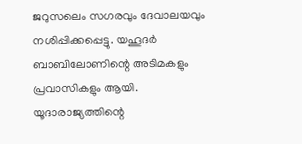ജറുസലെം സഗരവും ദേവാലയവും നശിപ്പിക്കപ്പെട്ടു. യഹൂദര്‍ ബാബിലോണിന്റെ അടിമകളും പ്രവാസികളും ആയി. യൂദാരാജ്യത്തിന്റെ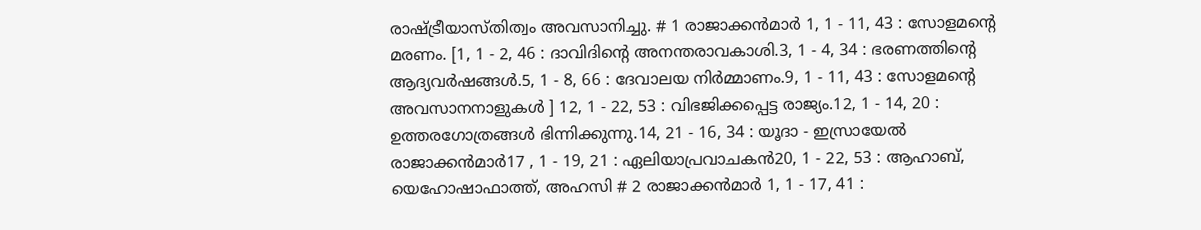രാഷ്ട്രീയാസ്തിത്വം അവസാനിച്ചു. # 1 രാജാക്കന്‍മാര്‍ 1, 1 - 11, 43 : സോളമന്റെ മരണം. [1, 1 - 2, 46 : ദാവിദിന്റെ അനന്തരാവകാശി.3, 1 - 4, 34 : ഭരണത്തിന്റെ ആദ്യവര്‍ഷങ്ങള്‍.5, 1 - 8, 66 : ദേവാലയ നിര്‍മ്മാണം.9, 1 - 11, 43 : സോളമന്റെ അവസാനനാളുകള്‍ ] 12, 1 - 22, 53 : വിഭജിക്കപ്പെട്ട രാജ്യം.12, 1 - 14, 20 : ഉത്തരഗോത്രങ്ങള്‍ ഭിന്നിക്കുന്നു.14, 21 - 16, 34 : യൂദാ - ഇസ്രായേല്‍ രാജാക്കന്‍മാര്‍17 , 1 - 19, 21 : ഏലിയാപ്രവാചകന്‍20, 1 - 22, 53 : ആഹാബ്, യെഹോഷാഫാത്ത്, അഹസി # 2 രാജാക്കന്‍മാര്‍ 1, 1 - 17, 41 :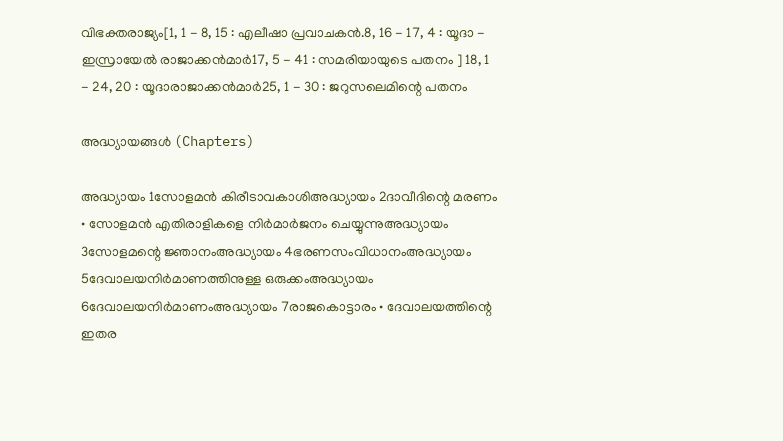വിഭക്തരാജ്യം[1, 1 - 8, 15 : എലീഷാ പ്രവാചകന്‍.8, 16 - 17, 4 : യൂദാ - ഇസ്രായേല്‍ രാജാക്കന്‍മാര്‍17, 5 - 41 : സമരിയായുടെ പതനം ] 18, 1 - 24, 20 : യൂദാരാജാക്കന്‍മാര്‍25, 1 - 30 : ജറുസലെമിന്റെ പതനം

അദ്ധ്യായങ്ങൾ (Chapters)

അദ്ധ്യായം 1സോളമന്‍ കിരീടാവകാശിഅദ്ധ്യായം 2ദാവീദിന്റെ മരണം • സോളമന്‍ എതിരാളികളെ നിര്‍മാര്‍ജനം ചെയ്യുന്നുഅദ്ധ്യായം 3സോളമന്റെ ജ്ഞാനംഅദ്ധ്യായം 4ഭരണസംവിധാനംഅദ്ധ്യായം 5ദേവാലയനിര്‍മാണത്തിനുള്ള ഒരുക്കംഅദ്ധ്യായം 6ദേവാലയനിര്‍മാണംഅദ്ധ്യായം 7രാജകൊട്ടാരം • ദേവാലയത്തിന്റെ ഇതര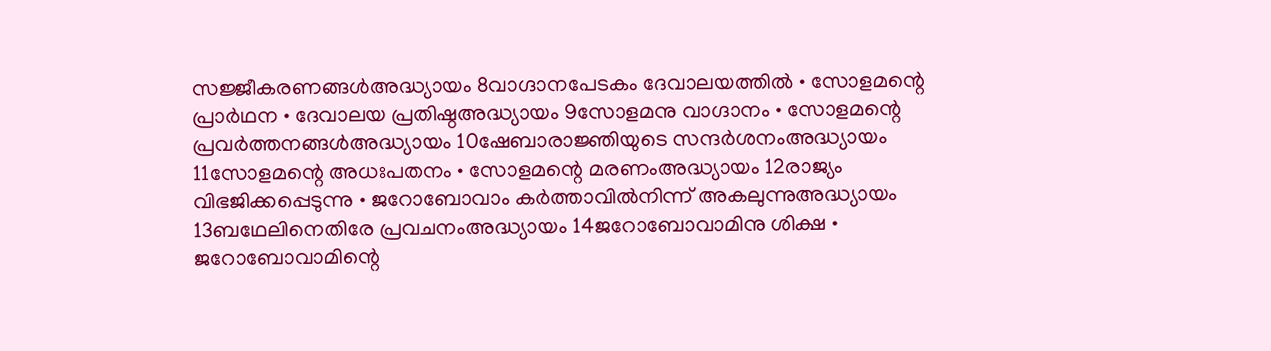സജ്ജീകരണങ്ങള്‍അദ്ധ്യായം 8വാഗ്ദാനപേടകം ദേവാലയത്തില്‍ • സോളമന്റെ പ്രാര്‍ഥന • ദേവാലയ പ്രതിഷ്ഠഅദ്ധ്യായം 9സോളമനു വാഗ്ദാനം • സോളമന്റെ പ്രവര്‍ത്തനങ്ങള്‍അദ്ധ്യായം 10ഷേബാരാജ്ഞിയുടെ സന്ദര്‍ശനംഅദ്ധ്യായം 11സോളമന്റെ അധഃപതനം • സോളമന്റെ മരണംഅദ്ധ്യായം 12രാജ്യം വിഭജിക്കപ്പെടുന്നു • ജറോബോവാം കര്‍ത്താവില്‍നിന്ന് അകലുന്നുഅദ്ധ്യായം 13ബഥേലിനെതിരേ പ്രവചനംഅദ്ധ്യായം 14ജറോബോവാമിനു ശിക്ഷ • ജറോബോവാമിന്റെ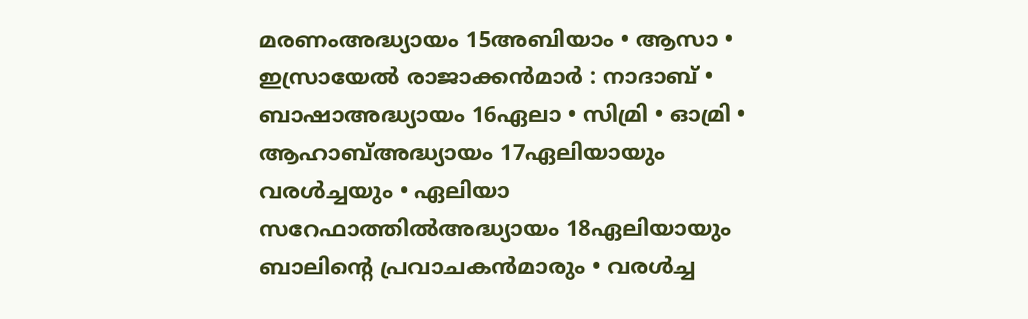മരണംഅദ്ധ്യായം 15അബിയാം • ആസാ • ഇസ്രായേല്‍ രാജാക്കന്‍മാര്‍ : നാദാബ് • ബാഷാഅദ്ധ്യായം 16ഏലാ • സിമ്രി • ഓമ്രി • ആഹാബ്അദ്ധ്യായം 17ഏലിയായും വരള്‍ച്ചയും • ഏലിയാ സറേഫാത്തില്‍അദ്ധ്യായം 18ഏലിയായും ബാലിന്റെ പ്രവാചകന്‍മാരും • വരള്‍ച്ച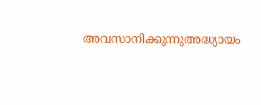അവസാനിക്കുന്നുഅദ്ധ്യായം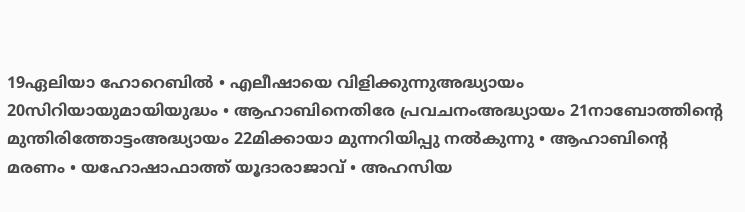19ഏലിയാ ഹോറെബില്‍ • എലീഷായെ വിളിക്കുന്നുഅദ്ധ്യായം 20സിറിയായുമായിയുദ്ധം • ആഹാബിനെതിരേ പ്രവചനംഅദ്ധ്യായം 21നാബോത്തിന്റെ മുന്തിരിത്തോട്ടംഅദ്ധ്യായം 22മിക്കായാ മുന്നറിയിപ്പു നല്‍കുന്നു • ആഹാബിന്റെ മരണം • യഹോഷാഫാത്ത് യൂദാരാജാവ് • അഹസിയ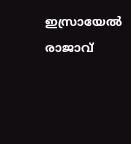ഇസ്രായേല്‍ രാജാവ്